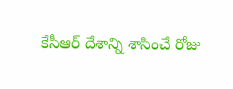కేసీఆర్ దేశాన్ని శాసించే రోజు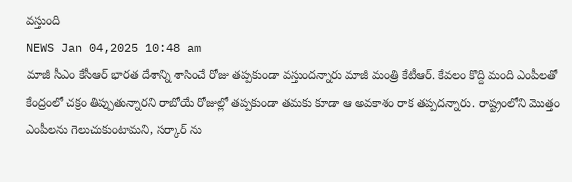వస్తుంది
NEWS Jan 04,2025 10:48 am
మాజీ సీఎం కేసీఆర్ భారత దేశాన్ని శాసించే రోజు తప్పకుండా వస్తుందన్నారు మాజీ మంత్రి కేటీఆర్. కేవలం కొద్ది మంది ఎంపీలతో కేంద్రంలో చక్రం తిప్పుతున్నారని రాబోయే రోజుల్లో తప్పకుండా తమకు కూడా ఆ అవకాశం రాక తప్పదన్నారు. రాష్ట్రంలోని మొత్తం ఎంపీలను గెలుచుకుంటామని, సర్కార్ ను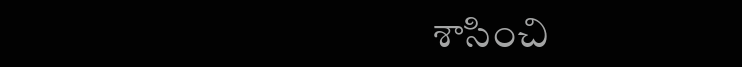శాసించి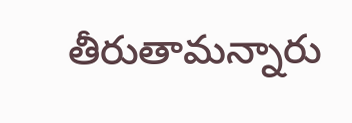తీరుతామన్నారు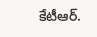కేటీఆర్.